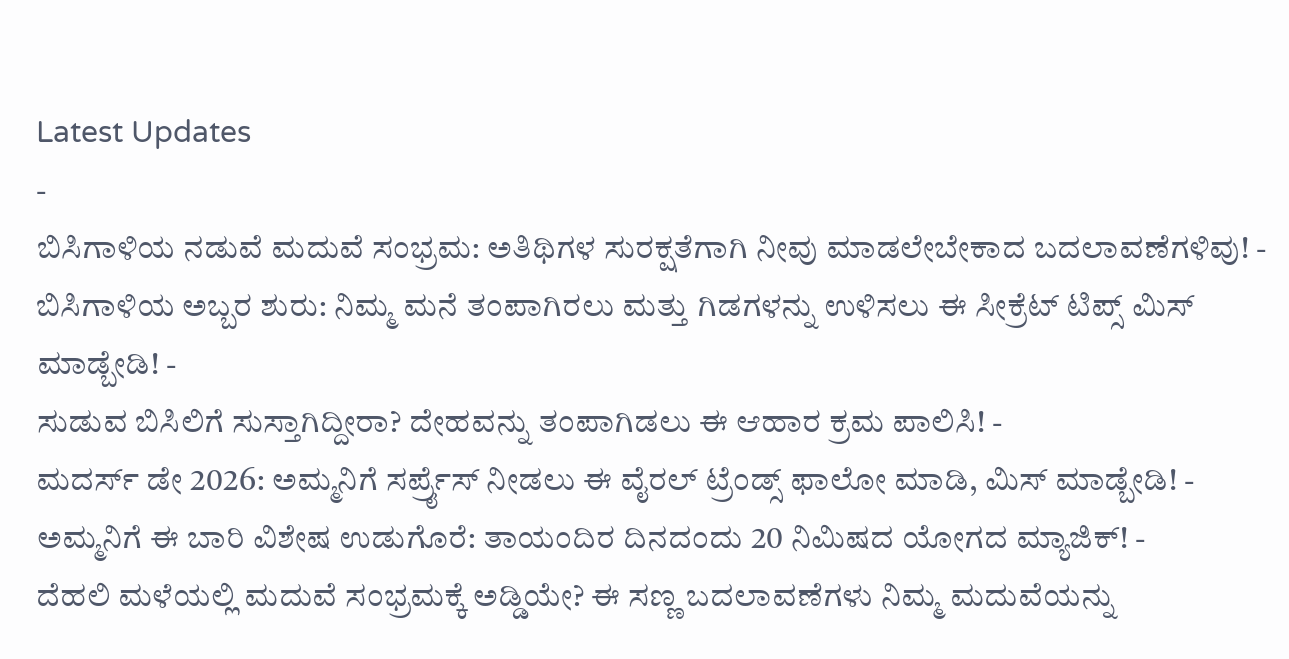Latest Updates
-
ಬಿಸಿಗಾಳಿಯ ನಡುವೆ ಮದುವೆ ಸಂಭ್ರಮ: ಅತಿಥಿಗಳ ಸುರಕ್ಷತೆಗಾಗಿ ನೀವು ಮಾಡಲೇಬೇಕಾದ ಬದಲಾವಣೆಗಳಿವು! -
ಬಿಸಿಗಾಳಿಯ ಅಬ್ಬರ ಶುರು: ನಿಮ್ಮ ಮನೆ ತಂಪಾಗಿರಲು ಮತ್ತು ಗಿಡಗಳನ್ನು ಉಳಿಸಲು ಈ ಸೀಕ್ರೆಟ್ ಟಿಪ್ಸ್ ಮಿಸ್ ಮಾಡ್ಬೇಡಿ! -
ಸುಡುವ ಬಿಸಿಲಿಗೆ ಸುಸ್ತಾಗಿದ್ದೀರಾ? ದೇಹವನ್ನು ತಂಪಾಗಿಡಲು ಈ ಆಹಾರ ಕ್ರಮ ಪಾಲಿಸಿ! -
ಮದರ್ಸ್ ಡೇ 2026: ಅಮ್ಮನಿಗೆ ಸರ್ಪ್ರೈಸ್ ನೀಡಲು ಈ ವೈರಲ್ ಟ್ರೆಂಡ್ಸ್ ಫಾಲೋ ಮಾಡಿ, ಮಿಸ್ ಮಾಡ್ಬೇಡಿ! -
ಅಮ್ಮನಿಗೆ ಈ ಬಾರಿ ವಿಶೇಷ ಉಡುಗೊರೆ: ತಾಯಂದಿರ ದಿನದಂದು 20 ನಿಮಿಷದ ಯೋಗದ ಮ್ಯಾಜಿಕ್! -
ದೆಹಲಿ ಮಳೆಯಲ್ಲಿ ಮದುವೆ ಸಂಭ್ರಮಕ್ಕೆ ಅಡ್ಡಿಯೇ? ಈ ಸಣ್ಣ ಬದಲಾವಣೆಗಳು ನಿಮ್ಮ ಮದುವೆಯನ್ನು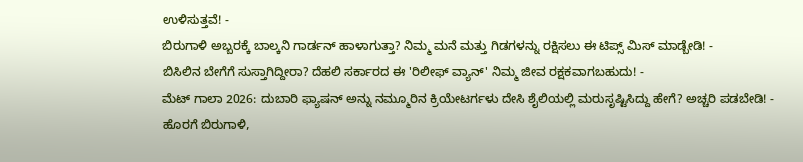ಉಳಿಸುತ್ತವೆ! -
ಬಿರುಗಾಳಿ ಅಬ್ಬರಕ್ಕೆ ಬಾಲ್ಕನಿ ಗಾರ್ಡನ್ ಹಾಳಾಗುತ್ತಾ? ನಿಮ್ಮ ಮನೆ ಮತ್ತು ಗಿಡಗಳನ್ನು ರಕ್ಷಿಸಲು ಈ ಟಿಪ್ಸ್ ಮಿಸ್ ಮಾಡ್ಬೇಡಿ! -
ಬಿಸಿಲಿನ ಬೇಗೆಗೆ ಸುಸ್ತಾಗಿದ್ದೀರಾ? ದೆಹಲಿ ಸರ್ಕಾರದ ಈ 'ರಿಲೀಫ್ ವ್ಯಾನ್' ನಿಮ್ಮ ಜೀವ ರಕ್ಷಕವಾಗಬಹುದು! -
ಮೆಟ್ ಗಾಲಾ 2026: ದುಬಾರಿ ಫ್ಯಾಷನ್ ಅನ್ನು ನಮ್ಮೂರಿನ ಕ್ರಿಯೇಟರ್ಗಳು ದೇಸಿ ಶೈಲಿಯಲ್ಲಿ ಮರುಸೃಷ್ಟಿಸಿದ್ದು ಹೇಗೆ? ಅಚ್ಚರಿ ಪಡಬೇಡಿ! -
ಹೊರಗೆ ಬಿರುಗಾಳಿ,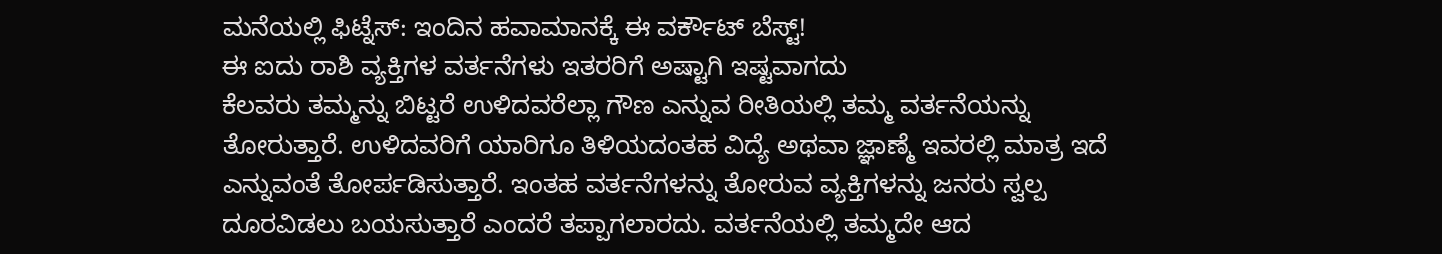ಮನೆಯಲ್ಲಿ ಫಿಟ್ನೆಸ್: ಇಂದಿನ ಹವಾಮಾನಕ್ಕೆ ಈ ವರ್ಕೌಟ್ ಬೆಸ್ಟ್!
ಈ ಐದು ರಾಶಿ ವ್ಯಕ್ತಿಗಳ ವರ್ತನೆಗಳು ಇತರರಿಗೆ ಅಷ್ಟಾಗಿ ಇಷ್ಟವಾಗದು
ಕೆಲವರು ತಮ್ಮನ್ನು ಬಿಟ್ಟರೆ ಉಳಿದವರೆಲ್ಲಾ ಗೌಣ ಎನ್ನುವ ರೀತಿಯಲ್ಲಿ ತಮ್ಮ ವರ್ತನೆಯನ್ನು ತೋರುತ್ತಾರೆ. ಉಳಿದವರಿಗೆ ಯಾರಿಗೂ ತಿಳಿಯದಂತಹ ವಿದ್ಯೆ ಅಥವಾ ಜ್ಞಾಣ್ಮೆ ಇವರಲ್ಲಿ ಮಾತ್ರ ಇದೆ ಎನ್ನುವಂತೆ ತೋರ್ಪಡಿಸುತ್ತಾರೆ. ಇಂತಹ ವರ್ತನೆಗಳನ್ನು ತೋರುವ ವ್ಯಕ್ತಿಗಳನ್ನು ಜನರು ಸ್ವಲ್ಪ ದೂರವಿಡಲು ಬಯಸುತ್ತಾರೆ ಎಂದರೆ ತಪ್ಪಾಗಲಾರದು. ವರ್ತನೆಯಲ್ಲಿ ತಮ್ಮದೇ ಆದ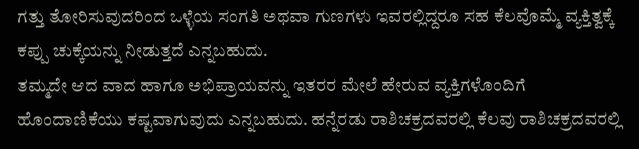ಗತ್ತು ತೋರಿಸುವುದರಿಂದ ಒಳ್ಳೆಯ ಸಂಗತಿ ಅಥವಾ ಗುಣಗಳು ಇವರಲ್ಲಿದ್ದರೂ ಸಹ ಕೆಲವೊಮ್ಮೆ ವ್ಯಕ್ತಿತ್ವಕ್ಕೆ ಕಪ್ಪು ಚುಕ್ಕೆಯನ್ನು ನೀಡುತ್ತದೆ ಎನ್ನಬಹುದು.
ತಮ್ಮದೇ ಆದ ವಾದ ಹಾಗೂ ಅಭಿಪ್ರಾಯವನ್ನು ಇತರರ ಮೇಲೆ ಹೇರುವ ವ್ಯಕ್ತಿಗಳೊಂದಿಗೆ ಹೊಂದಾಣಿಕೆಯು ಕಷ್ಟವಾಗುವುದು ಎನ್ನಬಹುದು. ಹನ್ನೆರಡು ರಾಶಿಚಕ್ರದವರಲ್ಲಿ ಕೆಲವು ರಾಶಿಚಕ್ರದವರಲ್ಲಿ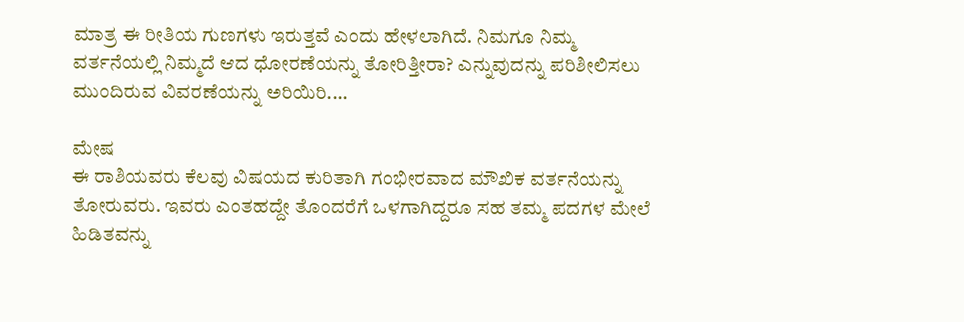ಮಾತ್ರ ಈ ರೀತಿಯ ಗುಣಗಳು ಇರುತ್ತವೆ ಎಂದು ಹೇಳಲಾಗಿದೆ. ನಿಮಗೂ ನಿಮ್ಮ ವರ್ತನೆಯಲ್ಲಿ ನಿಮ್ಮದೆ ಆದ ಧೋರಣೆಯನ್ನು ತೋರಿತ್ತೀರಾ? ಎನ್ನುವುದನ್ನು ಪರಿಶೀಲಿಸಲು ಮುಂದಿರುವ ವಿವರಣೆಯನ್ನು ಅರಿಯಿರಿ....

ಮೇಷ
ಈ ರಾಶಿಯವರು ಕೆಲವು ವಿಷಯದ ಕುರಿತಾಗಿ ಗಂಭೀರವಾದ ಮೌಖಿಕ ವರ್ತನೆಯನ್ನು ತೋರುವರು. ಇವರು ಎಂತಹದ್ದೇ ತೊಂದರೆಗೆ ಒಳಗಾಗಿದ್ದರೂ ಸಹ ತಮ್ಮ ಪದಗಳ ಮೇಲೆ ಹಿಡಿತವನ್ನು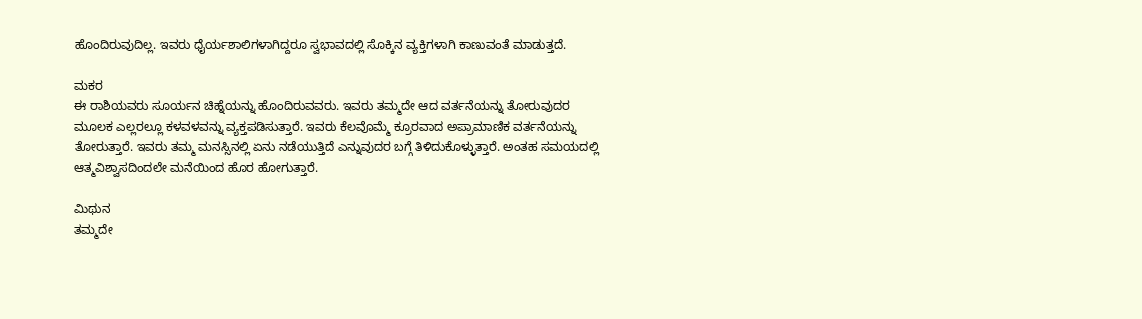ಹೊಂದಿರುವುದಿಲ್ಲ. ಇವರು ಧೈರ್ಯಶಾಲಿಗಳಾಗಿದ್ದರೂ ಸ್ವಭಾವದಲ್ಲಿ ಸೊಕ್ಕಿನ ವ್ಯಕ್ತಿಗಳಾಗಿ ಕಾಣುವಂತೆ ಮಾಡುತ್ತದೆ.

ಮಕರ
ಈ ರಾಶಿಯವರು ಸೂರ್ಯನ ಚಿಹ್ನೆಯನ್ನು ಹೊಂದಿರುವವರು. ಇವರು ತಮ್ಮದೇ ಆದ ವರ್ತನೆಯನ್ನು ತೋರುವುದರ ಮೂಲಕ ಎಲ್ಲರಲ್ಲೂ ಕಳವಳವನ್ನು ವ್ಯಕ್ತಪಡಿಸುತ್ತಾರೆ. ಇವರು ಕೆಲವೊಮ್ಮೆ ಕ್ರೂರವಾದ ಅಪ್ರಾಮಾಣಿಕ ವರ್ತನೆಯನ್ನು ತೋರುತ್ತಾರೆ. ಇವರು ತಮ್ಮ ಮನಸ್ಸಿನಲ್ಲಿ ಏನು ನಡೆಯುತ್ತಿದೆ ಎನ್ನುವುದರ ಬಗ್ಗೆ ತಿಳಿದುಕೊಳ್ಳುತ್ತಾರೆ. ಅಂತಹ ಸಮಯದಲ್ಲಿ ಆತ್ಮವಿಶ್ವಾಸದಿಂದಲೇ ಮನೆಯಿಂದ ಹೊರ ಹೋಗುತ್ತಾರೆ.

ಮಿಥುನ
ತಮ್ಮದೇ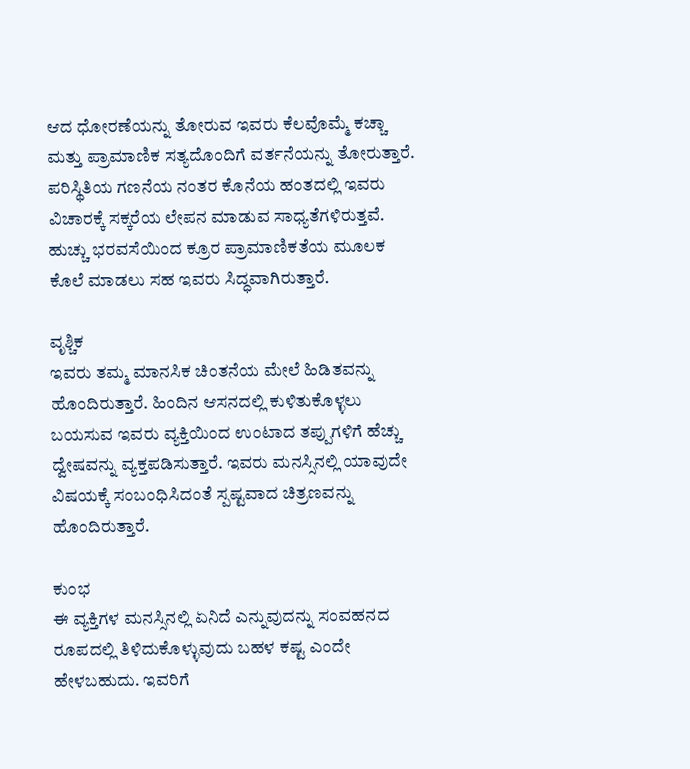ಆದ ಧೋರಣೆಯನ್ನು ತೋರುವ ಇವರು ಕೆಲವೊಮ್ಮೆ ಕಚ್ಚಾ ಮತ್ತು ಪ್ರಾಮಾಣಿಕ ಸತ್ಯದೊಂದಿಗೆ ವರ್ತನೆಯನ್ನು ತೋರುತ್ತಾರೆ. ಪರಿಸ್ಥಿತಿಯ ಗಣನೆಯ ನಂತರ ಕೊನೆಯ ಹಂತದಲ್ಲಿ ಇವರು ವಿಚಾರಕ್ಕೆ ಸಕ್ಕರೆಯ ಲೇಪನ ಮಾಡುವ ಸಾಧ್ಯತೆಗಳಿರುತ್ತವೆ. ಹುಚ್ಚು ಭರವಸೆಯಿಂದ ಕ್ರೂರ ಪ್ರಾಮಾಣಿಕತೆಯ ಮೂಲಕ ಕೊಲೆ ಮಾಡಲು ಸಹ ಇವರು ಸಿದ್ಧವಾಗಿರುತ್ತಾರೆ.

ವೃಶ್ಚಿಕ
ಇವರು ತಮ್ಮ ಮಾನಸಿಕ ಚಿಂತನೆಯ ಮೇಲೆ ಹಿಡಿತವನ್ನು ಹೊಂದಿರುತ್ತಾರೆ. ಹಿಂದಿನ ಆಸನದಲ್ಲಿ ಕುಳಿತುಕೊಳ್ಳಲು ಬಯಸುವ ಇವರು ವ್ಯಕ್ತಿಯಿಂದ ಉಂಟಾದ ತಪ್ಪುಗಳಿಗೆ ಹೆಚ್ಚು ದ್ವೇಷವನ್ನು ವ್ಯಕ್ತಪಡಿಸುತ್ತಾರೆ. ಇವರು ಮನಸ್ಸಿನಲ್ಲಿ ಯಾವುದೇ ವಿಷಯಕ್ಕೆ ಸಂಬಂಧಿಸಿದಂತೆ ಸ್ಪಷ್ಟವಾದ ಚಿತ್ರಣವನ್ನು ಹೊಂದಿರುತ್ತಾರೆ.

ಕುಂಭ
ಈ ವ್ಯಕ್ತಿಗಳ ಮನಸ್ಸಿನಲ್ಲಿ ಏನಿದೆ ಎನ್ನುವುದನ್ನು ಸಂವಹನದ ರೂಪದಲ್ಲಿ ತಿಳಿದುಕೊಳ್ಳುವುದು ಬಹಳ ಕಷ್ಟ ಎಂದೇ ಹೇಳಬಹುದು. ಇವರಿಗೆ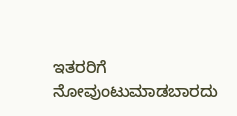ಇತರರಿಗೆ ನೋವುಂಟುಮಾಡಬಾರದು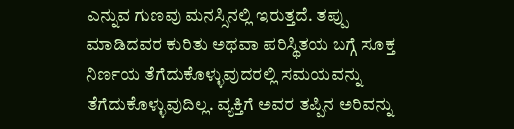ಎನ್ನುವ ಗುಣವು ಮನಸ್ಸಿನಲ್ಲಿ ಇರುತ್ತದೆ. ತಪ್ಪು ಮಾಡಿದವರ ಕುರಿತು ಅಥವಾ ಪರಿಸ್ಥಿತಯ ಬಗ್ಗೆ ಸೂಕ್ತ ನಿರ್ಣಯ ತೆಗೆದುಕೊಳ್ಳುವುದರಲ್ಲಿ ಸಮಯವನ್ನು ತೆಗೆದುಕೊಳ್ಳುವುದಿಲ್ಲ. ವ್ಯಕ್ತಿಗೆ ಅವರ ತಪ್ಪಿನ ಅರಿವನ್ನು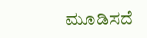ಮೂಡಿಸದೆ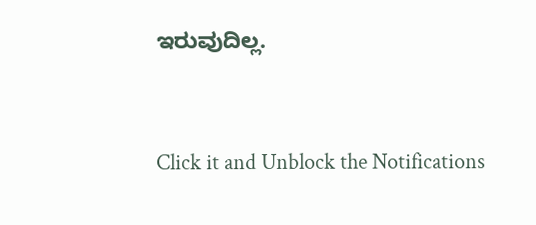ಇರುವುದಿಲ್ಲ.



Click it and Unblock the Notifications